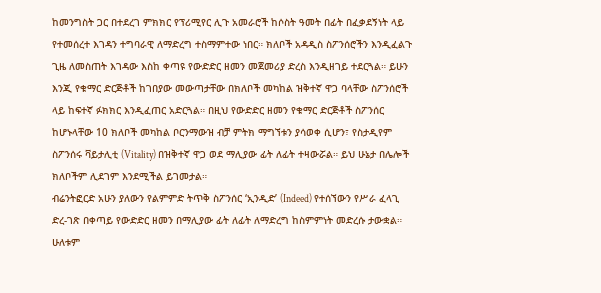ከመንግስት ጋር በተደረገ ምክክር የፕሪሚየር ሊጉ አመራሮች ከሶስት ዓመት በፊት በፈቃደኝነት ላይ የተመሰረተ እገዳን ተግባራዊ ለማድረግ ተስማምተው ነበር። ክለቦች አዳዲስ ስፖንሰሮችን እንዲፈልጉ ጊዜ ለመስጠት እገዳው እስከ ቀጣዩ የውድድር ዘመን መጀመሪያ ድረስ እንዲዘገይ ተደርጓል። ይሁን እንጂ የቁማር ድርጅቶች ከገበያው መውጣታቸው በክለቦች መካከል ዝቅተኛ ዋጋ ባላቸው ስፖንሰሮች ላይ ከፍተኛ ፉክክር እንዲፈጠር አድርጓል። በዚህ የውድድር ዘመን የቁማር ድርጅቶች ስፖንሰር ከሆኑላቸው 10 ክለቦች መካከል ቦርንማውዝ ብቻ ምትክ ማግኘቱን ያሳወቀ ሲሆን፣ የስታዲየም ስፖንሰሩ ቫይታሊቲ (Vitality) በዝቅተኛ ዋጋ ወደ ማሊያው ፊት ለፊት ተዛውሯል። ይህ ሁኔታ በሌሎች ክለቦችም ሊደገም እንደሚችል ይገመታል።
ብሬንትፎርድ አሁን ያለውን የልምምድ ትጥቅ ስፖንሰር ‘ኢንዲድ’ (Indeed) የተሰኘውን የሥራ ፈላጊ ድረ-ገጽ በቀጣይ የውድድር ዘመን በማሊያው ፊት ለፊት ለማድረግ ከስምምነት መድረሱ ታውቋል። ሁለቱም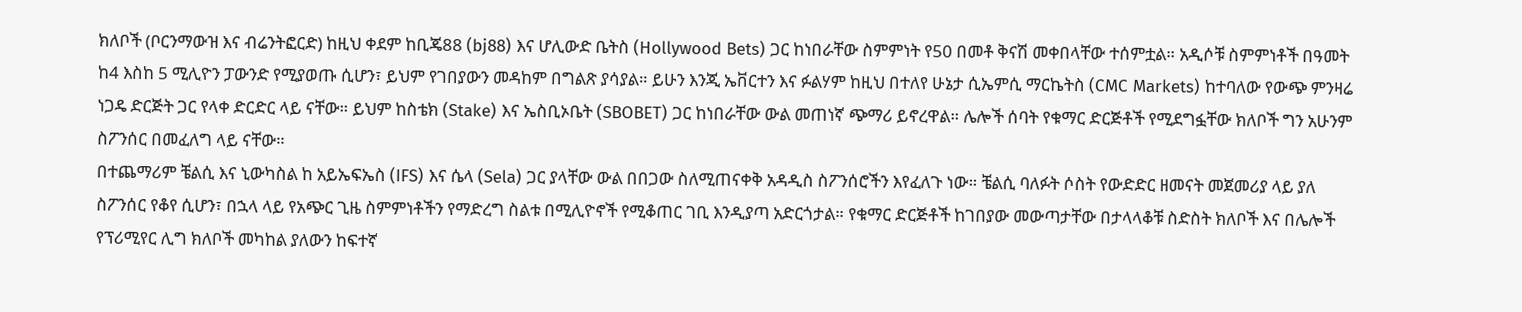ክለቦች (ቦርንማውዝ እና ብሬንትፎርድ) ከዚህ ቀደም ከቢጄ88 (bj88) እና ሆሊውድ ቤትስ (Hollywood Bets) ጋር ከነበራቸው ስምምነት የ50 በመቶ ቅናሽ መቀበላቸው ተሰምቷል። አዲሶቹ ስምምነቶች በዓመት ከ4 እስከ 5 ሚሊዮን ፓውንድ የሚያወጡ ሲሆን፣ ይህም የገበያውን መዳከም በግልጽ ያሳያል። ይሁን እንጂ ኤቨርተን እና ፉልሃም ከዚህ በተለየ ሁኔታ ሲኤምሲ ማርኬትስ (CMC Markets) ከተባለው የውጭ ምንዛሬ ነጋዴ ድርጅት ጋር የላቀ ድርድር ላይ ናቸው። ይህም ከስቴክ (Stake) እና ኤስቢኦቤት (SBOBET) ጋር ከነበራቸው ውል መጠነኛ ጭማሪ ይኖረዋል። ሌሎች ሰባት የቁማር ድርጅቶች የሚደግፏቸው ክለቦች ግን አሁንም ስፖንሰር በመፈለግ ላይ ናቸው።
በተጨማሪም ቼልሲ እና ኒውካስል ከ አይኤፍኤስ (IFS) እና ሴላ (Sela) ጋር ያላቸው ውል በበጋው ስለሚጠናቀቅ አዳዲስ ስፖንሰሮችን እየፈለጉ ነው። ቼልሲ ባለፉት ሶስት የውድድር ዘመናት መጀመሪያ ላይ ያለ ስፖንሰር የቆየ ሲሆን፣ በኋላ ላይ የአጭር ጊዜ ስምምነቶችን የማድረግ ስልቱ በሚሊዮኖች የሚቆጠር ገቢ እንዲያጣ አድርጎታል። የቁማር ድርጅቶች ከገበያው መውጣታቸው በታላላቆቹ ስድስት ክለቦች እና በሌሎች የፕሪሚየር ሊግ ክለቦች መካከል ያለውን ከፍተኛ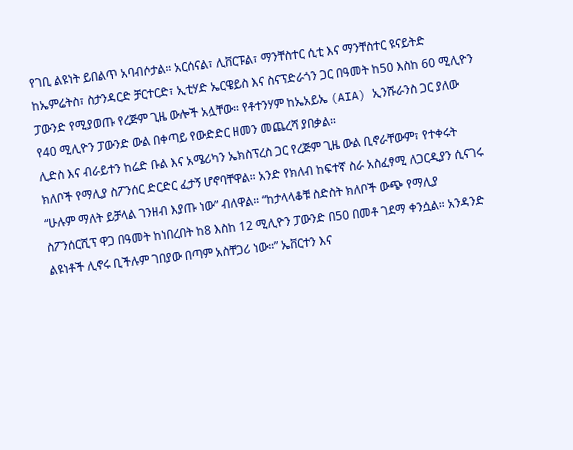የገቢ ልዩነት ይበልጥ አባብሶታል። አርሰናል፣ ሊቨርፑል፣ ማንቸስተር ሲቲ እና ማንቸስተር ዩናይትድ ከኤምሬትስ፣ ስታንዳርድ ቻርተርድ፣ ኢቲሃድ ኤርዌይስ እና ስናፕድራጎን ጋር በዓመት ከ50 እስከ 60 ሚሊዮን ፓውንድ የሚያወጡ የረጅም ጊዜ ውሎች አሏቸው። የቶተንሃም ከኤአይኤ (AIA) ኢንሹራንስ ጋር ያለው የ40 ሚሊዮን ፓውንድ ውል በቀጣይ የውድድር ዘመን መጨረሻ ያበቃል።
ሊድስ እና ብራይተን ከሬድ ቡል እና አሜሪካን ኤክስፕረስ ጋር የረጅም ጊዜ ውል ቢኖራቸውም፣ የተቀሩት ክለቦች የማሊያ ስፖንሰር ድርድር ፈታኝ ሆኖባቸዋል። አንድ የክለብ ከፍተኛ ስራ አስፈፃሚ ለጋርዲያን ሲናገሩ “ሁሉም ማለት ይቻላል ገንዘብ እያጡ ነው” ብለዋል። “ከታላላቆቹ ስድስት ክለቦች ውጭ የማሊያ ስፖንሰርሺፕ ዋጋ በዓመት ከነበረበት ከ8 እስከ 12 ሚሊዮን ፓውንድ በ50 በመቶ ገደማ ቀንሷል። አንዳንድ ልዩነቶች ሊኖሩ ቢችሉም ገበያው በጣም አስቸጋሪ ነው።” ኤቨርተን እና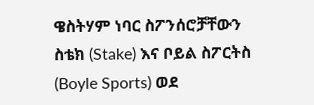ዌስትሃም ነባር ስፖንሰሮቻቸውን ስቴክ (Stake) እና ቦይል ስፖርትስ (Boyle Sports) ወደ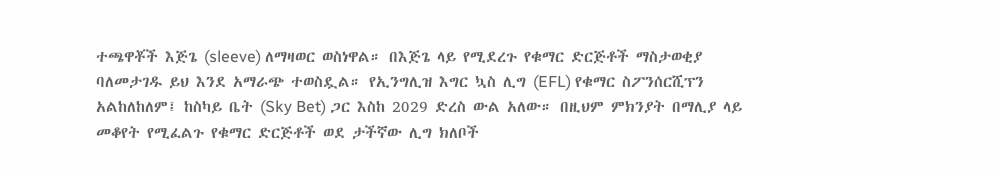ተጫዋቾች እጅጌ (sleeve) ለማዛወር ወስነዋል። በእጅጌ ላይ የሚደረጉ የቁማር ድርጅቶች ማስታወቂያ ባለመታገዱ ይህ እንደ አማራጭ ተወስዷል። የኢንግሊዝ እግር ኳስ ሊግ (EFL) የቁማር ስፖንሰርሺፕን አልከለከለም፤ ከስካይ ቤት (Sky Bet) ጋር እስከ 2029 ድረስ ውል አለው። በዚህም ምክንያት በማሊያ ላይ መቆየት የሚፈልጉ የቁማር ድርጅቶች ወደ ታችኛው ሊግ ክለቦች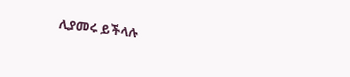ሊያመሩ ይችላሉ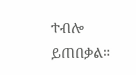ተብሎ ይጠበቃል።